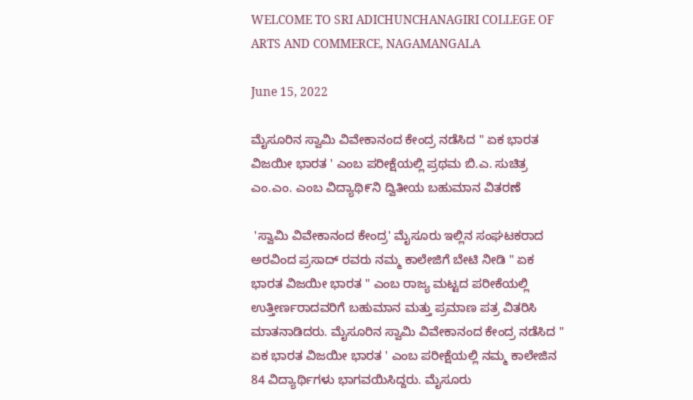WELCOME TO SRI ADICHUNCHANAGIRI COLLEGE OF ARTS AND COMMERCE, NAGAMANGALA

June 15, 2022

ಮೈಸೂರಿನ ಸ್ವಾಮಿ ವಿವೇಕಾನಂದ ಕೇಂದ್ರ ನಡೆಸಿದ " ಏಕ ಭಾರತ ವಿಜಯೀ ಭಾರತ ' ಎಂಬ ಪರೀಕ್ಷೆಯಲ್ಲಿ ಪ್ರಥಮ ಬಿ.ಎ. ಸುಚಿತ್ರ ಎಂ.ಎಂ. ಎಂಬ ವಿದ್ಯಾಥಿ೯ನಿ ದ್ವಿತೀಯ ಬಹುಮಾನ ವಿತರಣೆ

 'ಸ್ವಾಮಿ ವಿವೇಕಾನಂದ ಕೇಂದ್ರ' ಮೈಸೂರು ಇಲ್ಲಿನ ಸಂಘಟಕರಾದ ಅರವಿಂದ ಪ್ರಸಾದ್ ರವರು ನಮ್ಮ ಕಾಲೇಜಿಗೆ ಬೇಟಿ ನೀಡಿ " ಏಕ ಭಾರತ ವಿಜಯೀ ಭಾರತ " ಎಂಬ ರಾಜ್ಯ ಮಟ್ಟದ ಪರೀಕೆಯಲ್ಲಿ ಉತ್ತೀರ್ಣರಾದವರಿಗೆ ಬಹುಮಾನ ಮತ್ತು ಪ್ರಮಾಣ ಪತ್ರ ವಿತರಿಸಿ ಮಾತನಾಡಿದರು. ಮೈಸೂರಿನ ಸ್ವಾಮಿ ವಿವೇಕಾನಂದ ಕೇಂದ್ರ ನಡೆಸಿದ " ಏಕ ಭಾರತ ವಿಜಯೀ ಭಾರತ ' ಎಂಬ ಪರೀಕ್ಷೆಯಲ್ಲಿ ನಮ್ಮ ಕಾಲೇಜಿನ 84 ವಿದ್ಯಾರ್ಥಿಗಳು ಭಾಗವಯಿಸಿದ್ದರು. ಮೈಸೂರು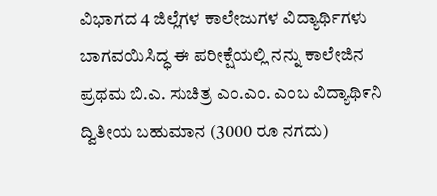ವಿಭಾಗದ 4 ಜಿಲ್ಲೆಗಳ ಕಾಲೇಜುಗಳ ವಿದ್ಯಾರ್ಥಿಗಳು ಬಾಗವಯಿಸಿದ್ಧ ಈ ಪರೀಕ್ಷೆಯಲ್ಲಿ ನನ್ನು ಕಾಲೇಜಿನ ಪ್ರಥಮ ಬಿ.ಎ. ಸುಚಿತ್ರ ಎಂ.ಎಂ. ಎಂಬ ವಿದ್ಯಾಥಿ೯ನಿ ದ್ವಿತೀಯ ಬಹುಮಾನ (3000 ರೂ ನಗದು)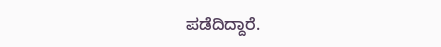ಪಡೆದಿದ್ದಾರೆ.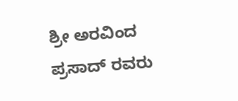ಶ್ರೀ ಅರವಿಂದ ಪ್ರಸಾದ್ ರವರು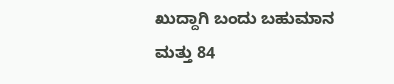ಖುದ್ದಾಗಿ ಬಂದು ಬಹುಮಾನ ಮತ್ತು 84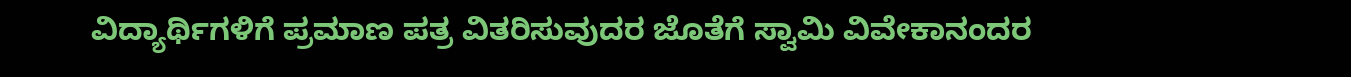ವಿದ್ಯಾರ್ಥಿಗಳಿಗೆ ಪ್ರಮಾಣ ಪತ್ರ ವಿತರಿಸುವುದರ ಜೊತೆಗೆ ಸ್ವಾಮಿ ವಿವೇಕಾನಂದರ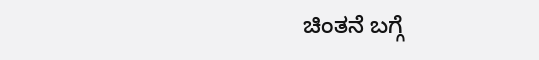ಚಿಂತನೆ ಬಗ್ಗೆ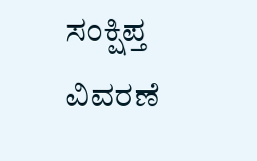ಸಂಕ್ಷಿಪ್ತ ವಿವರಣೆ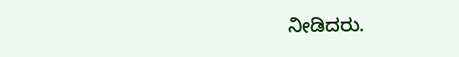ನೀಡಿದರು.